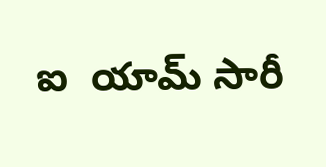ఐ  యామ్ సారీ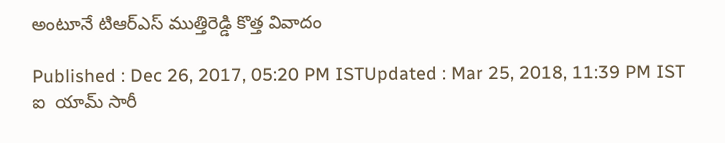అంటూనే టిఆర్ఎస్ ముత్తిరెడ్డి కొత్త వివాదం

Published : Dec 26, 2017, 05:20 PM ISTUpdated : Mar 25, 2018, 11:39 PM IST
ఐ  యామ్ సారీ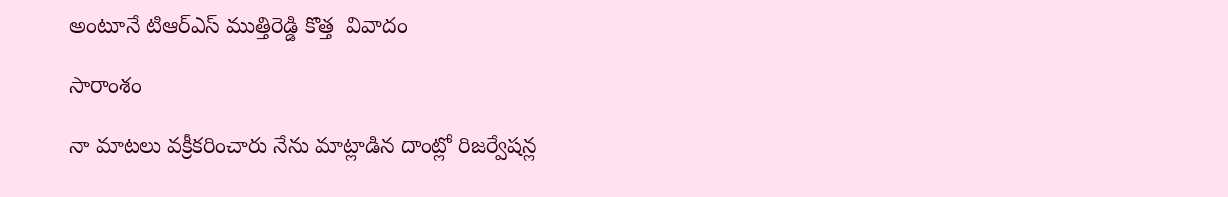అంటూనే టిఆర్ఎస్ ముత్తిరెడ్డి కొత్త  వివాదం

సారాంశం

నా మాటలు వక్రీకరించారు నేను మాట్లాడిన దాంట్లో రిజర్వేషన్ల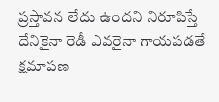ప్రస్తావన లేదు ఉందని నిరూపిస్తే దేనికైనా రెడీ ఎవరైనా గాయపడతే క్షమాపణ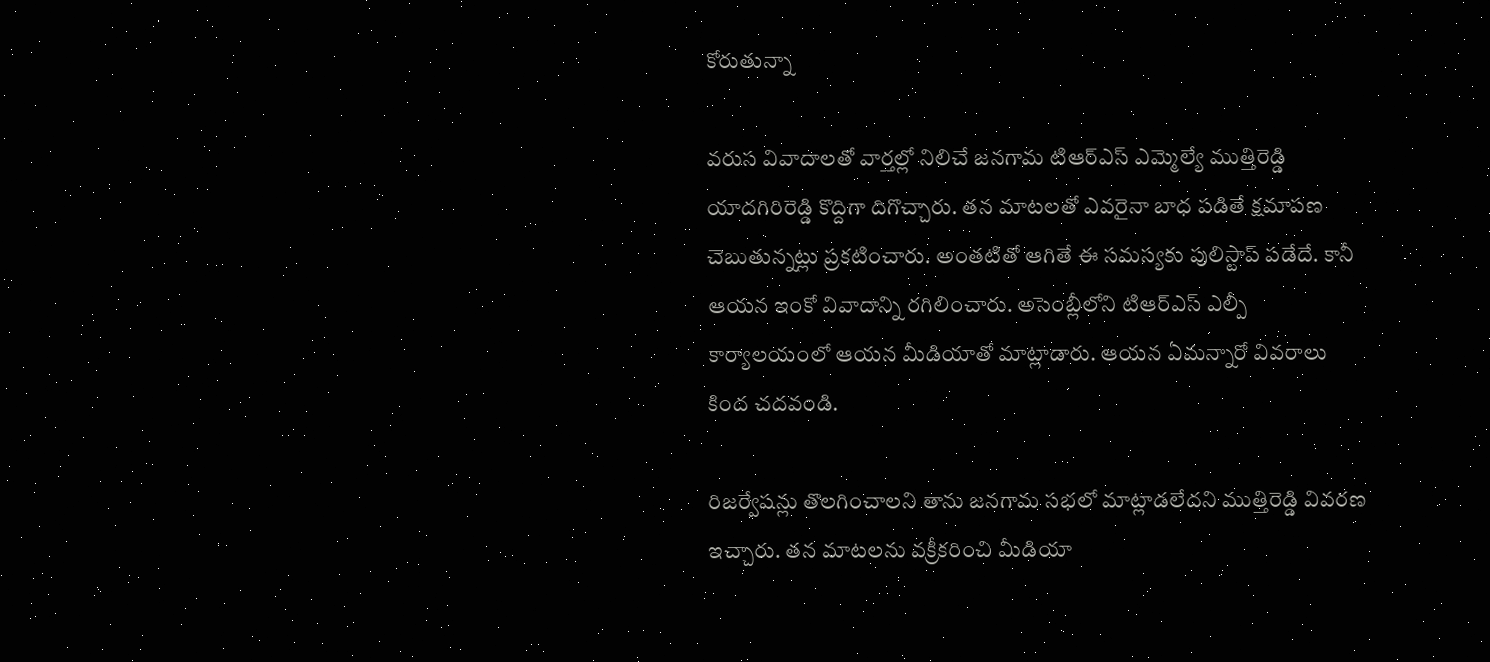కోరుతున్నా

వరుస వివాదాలతో వార్తల్లో నిలిచే జనగామ టిఆర్ఎస్ ఎమ్మెల్యే ముత్తిరెడ్డి యాదగిరిరెడ్డి కొద్దిగా దిగొచ్చారు. తన మాటలతో ఎవరైనా బాధ పడితే క్షమాపణ చెబుతున్నట్లు ప్రకటించారు. అంతటితో ఆగితే ఈ సమస్యకు పులిస్టాప్ పడేదే. కానీ ఆయన ఇంకో వివాదాన్ని రగిలించారు. అసెంబ్లీలోని టిఆర్ఎస్ ఎల్పీ కార్యాలయంలో ఆయన మీడియాతో మాట్లాడారు. ఆయన ఏమన్నారో వివరాలు కింద చదవండి.

రిజర్వేషన్లు తొలగించాలని తాను జనగామ సభలో మాట్లాడలేదని ముత్తిరెడ్డి వివరణ ఇచ్చారు. తన మాటలను వక్రీకరించి మీడియా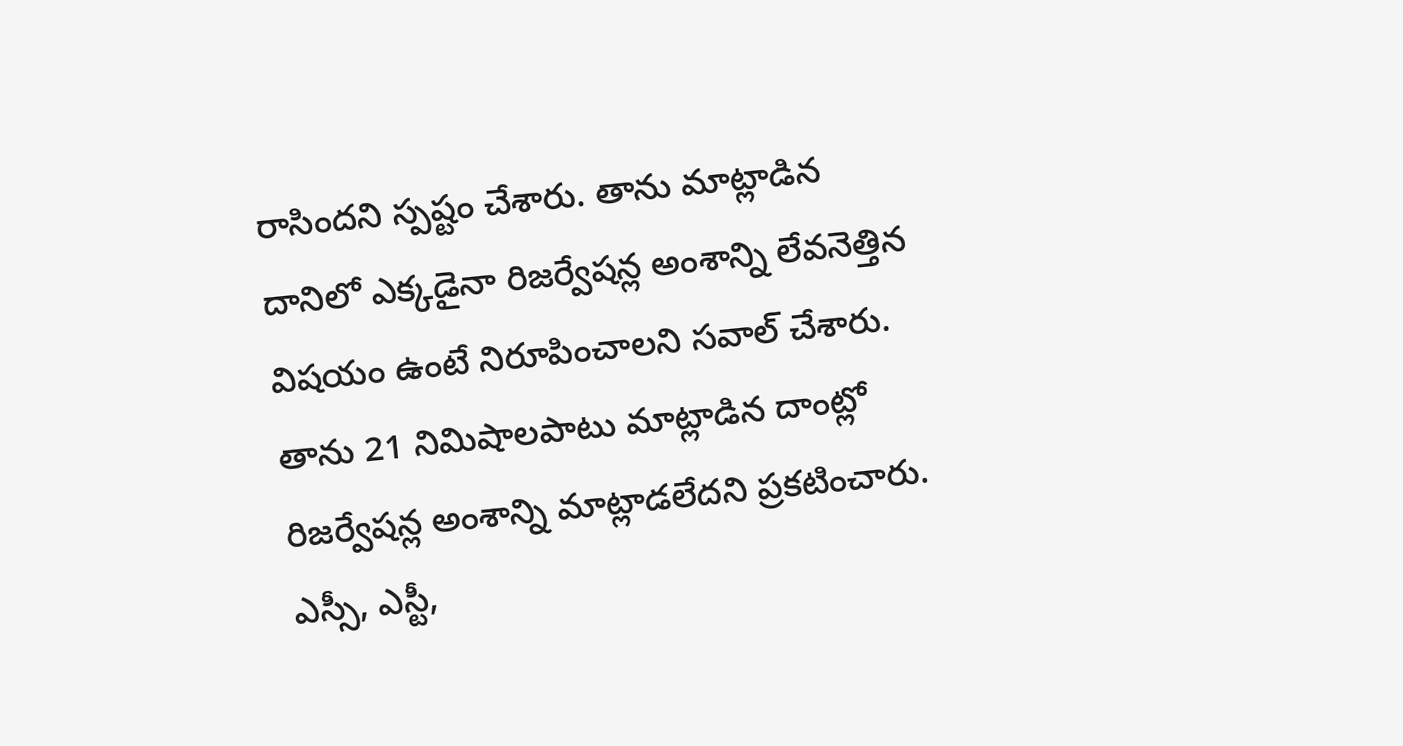రాసిందని స్పష్టం చేశారు. తాను మాట్లాడిన దానిలో ఎక్కడైనా రిజర్వేషన్ల అంశాన్ని లేవనెత్తిన విషయం ఉంటే నిరూపించాలని సవాల్ చేశారు. తాను 21 నిమిషాలపాటు మాట్లాడిన దాంట్లో రిజర్వేషన్ల అంశాన్ని మాట్లాడలేదని ప్రకటించారు. ఎస్సీ, ఎస్టీ,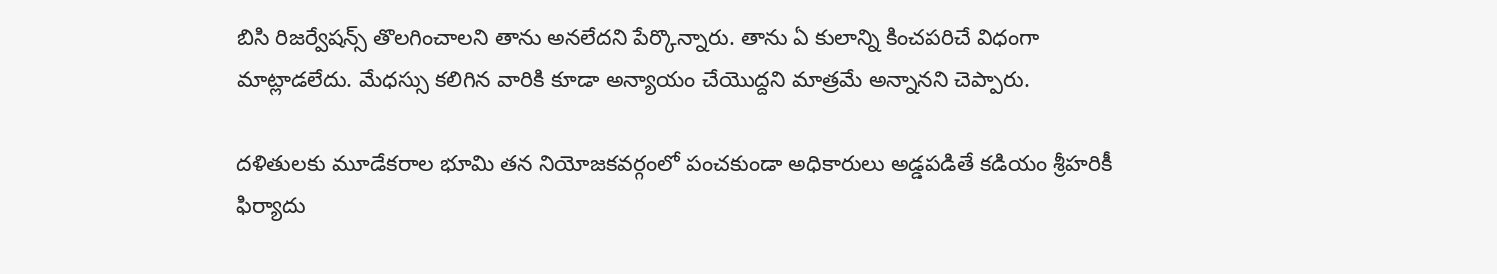బిసి రిజర్వేషన్స్ తొలగించాలని తాను అనలేదని పేర్కొన్నారు. తాను ఏ కులాన్ని కించపరిచే విధంగా మాట్లాడలేదు. మేధస్సు కలిగిన వారికి కూడా అన్యాయం చేయొద్దని మాత్రమే అన్నానని చెప్పారు.

దళితులకు మూడేకరాల భూమి తన నియోజకవర్గంలో పంచకుండా అధికారులు అడ్డపడితే కడియం శ్రీహరికీ ఫిర్యాదు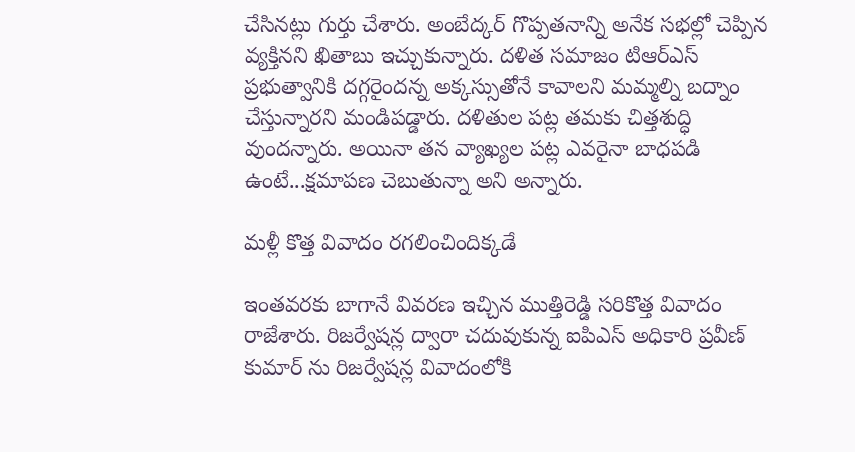చేసినట్లు గుర్తు చేశారు. అంబేద్కర్ గొప్పతనాన్ని అనేక సభల్లో చెప్పిన వ్యక్తినని ఖితాబు ఇచ్చుకున్నారు. దళిత సమాజం టిఆర్ఎస్ ప్రభుత్వానికి దగ్గరైందన్న అక్కస్సుతోనే కావాలని మమ్మల్ని బద్నాం చేస్తున్నారని మండిపడ్డారు. దళితుల పట్ల తమకు చిత్తశుద్ధి వుందన్నారు. అయినా తన వ్యాఖ్యల పట్ల ఎవరైనా బాధపడి ఉంటే...క్షమాపణ చెబుతున్నా అని అన్నారు.

మళ్లీ కొత్త వివాదం రగలించిందిక్కడే

ఇంతవరకు బాగానే వివరణ ఇచ్చిన ముత్తిరెడ్డి సరికొత్త వివాదం రాజేశారు. రిజర్వేషన్ల ద్వారా చదువుకున్న ఐపిఎస్ అధికారి ప్రవీణ్ కుమార్ ను రిజర్వేషన్ల వివాదంలోకి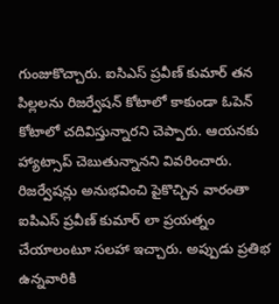గుంజుకొచ్చారు. ఐసిఎస్ ప్రవీణ్ కుమార్ తన పిల్లలను రిజర్వేషన్ కోటాలో కాకుండా ఓపెన్ కోటాలో చదివిస్తున్నారని చెప్పారు. ఆయనకు హ్యాట్సాప్ చెబుతున్నానని వివరించారు. రిజర్వేషన్లు అనుభవించి పైకొచ్చిన వారంతా ఐపిఎస్ ప్రవీణ్ కుమార్ లా ప్రయత్నం చేయాలంటూ సలహా ఇచ్చారు. అప్పుడు ప్రతిభ ఉన్నవారికి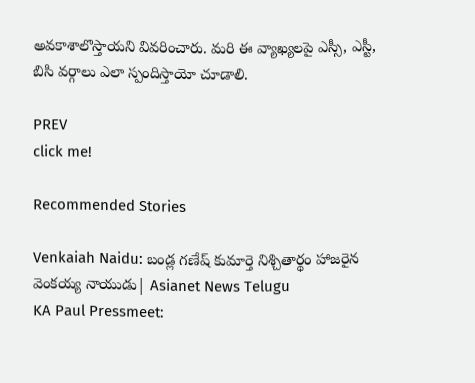అవకాశాలొస్తాయని వివరించారు. మరి ఈ వ్యాఖ్యలపై ఎస్సీ, ఎస్టీ, బిసి వర్గాలు ఎలా స్పందిస్తాయో చూడాలి.

PREV
click me!

Recommended Stories

Venkaiah Naidu: బండ్ల గణేష్ కుమార్తె నిశ్చితార్థం హాజరైన వెంకయ్య నాయుడు| Asianet News Telugu
KA Paul Pressmeet: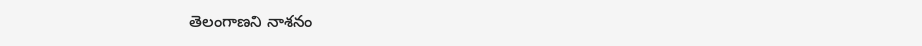తెలంగాణని నాశనం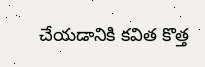చేయడానికి కవిత కొత్త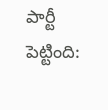పార్టీ పెట్టింది: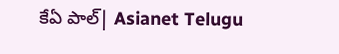కేఏ పాల్| Asianet Telugu